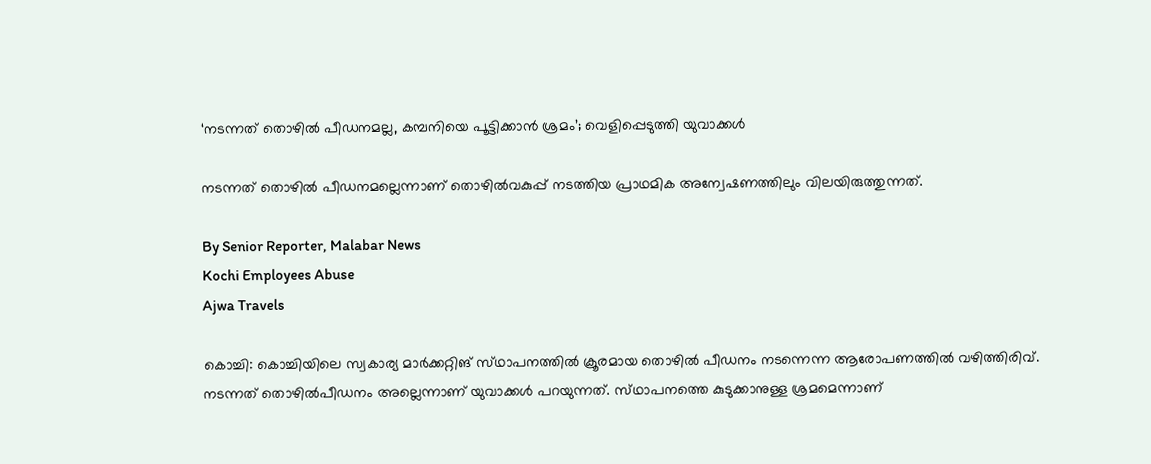‘നടന്നത് തൊഴിൽ പീഡനമല്ല, കമ്പനിയെ പൂട്ടിക്കാൻ ശ്രമം’; വെളിപ്പെടുത്തി യുവാക്കൾ

നടന്നത് തൊഴിൽ പീഡനമല്ലെന്നാണ് തൊഴിൽവകുപ്പ് നടത്തിയ പ്രാഥമിക അന്വേഷണത്തിലും വിലയിരുത്തുന്നത്.

By Senior Reporter, Malabar News
Kochi Employees Abuse
Ajwa Travels

കൊച്ചി: കൊച്ചിയിലെ സ്വകാര്യ മാർക്കറ്റിങ് സ്‌ഥാപനത്തിൽ ക്രൂരമായ തൊഴിൽ പീഡനം നടന്നെന്ന ആരോപണത്തിൽ വഴിത്തിരിവ്. നടന്നത് തൊഴിൽപീഡനം അല്ലെന്നാണ് യുവാക്കൾ പറയുന്നത്. സ്‌ഥാപനത്തെ കുടുക്കാനുള്ള ശ്രമമെന്നാണ്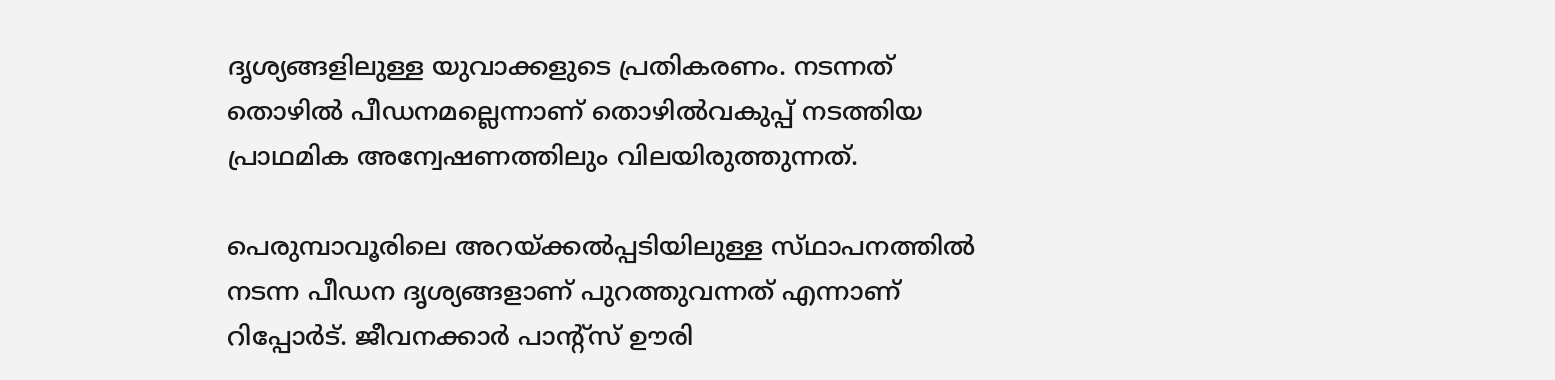ദൃശ്യങ്ങളിലുള്ള യുവാക്കളുടെ പ്രതികരണം. നടന്നത് തൊഴിൽ പീഡനമല്ലെന്നാണ് തൊഴിൽവകുപ്പ് നടത്തിയ പ്രാഥമിക അന്വേഷണത്തിലും വിലയിരുത്തുന്നത്.

പെരുമ്പാവൂരിലെ അറയ്‌ക്കൽപ്പടിയിലുള്ള സ്‌ഥാപനത്തിൽ നടന്ന പീഡന ദൃശ്യങ്ങളാണ് പുറത്തുവന്നത് എന്നാണ് റിപ്പോർട്. ജീവനക്കാർ പാന്റ്സ് ഊരി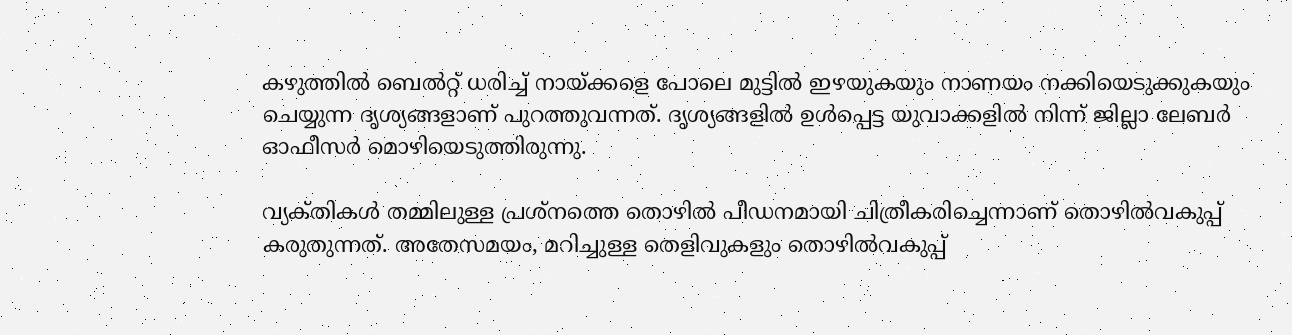കഴുത്തിൽ ബെൽറ്റ് ധരിച്ച് നായ്‌ക്കളെ പോലെ മുട്ടിൽ ഇഴയുകയും നാണയം നക്കിയെടുക്കുകയും ചെയ്യുന്ന ദൃശ്യങ്ങളാണ് പുറത്തുവന്നത്. ദൃശ്യങ്ങളിൽ ഉൾപ്പെട്ട യുവാക്കളിൽ നിന്ന് ജില്ലാ ലേബർ ഓഫീസർ മൊഴിയെടുത്തിരുന്നു.

വ്യക്‌തികൾ തമ്മിലുള്ള പ്രശ്‌നത്തെ തൊഴിൽ പീഡനമായി ചിത്രീകരിച്ചെന്നാണ് തൊഴിൽവകുപ്പ് കരുതുന്നത്. അതേസമയം, മറിച്ചുള്ള തെളിവുകളും തൊഴിൽവകുപ്പ്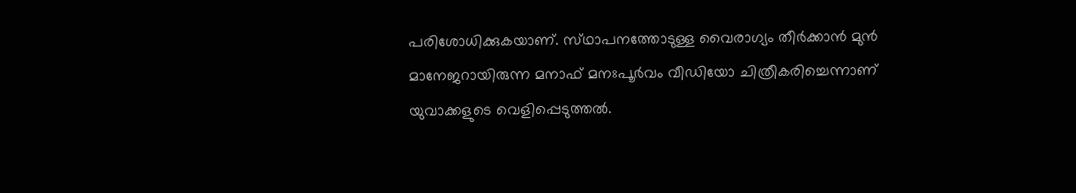പരിശോധിക്കുകയാണ്. സ്‌ഥാപനത്തോടുള്ള വൈരാഗ്യം തീർക്കാൻ മുൻ മാനേജറായിരുന്ന മനാഫ് മനഃപൂർവം വീഡിയോ ചിത്രീകരിച്ചെന്നാണ് യുവാക്കളുടെ വെളിപ്പെടുത്തൽ.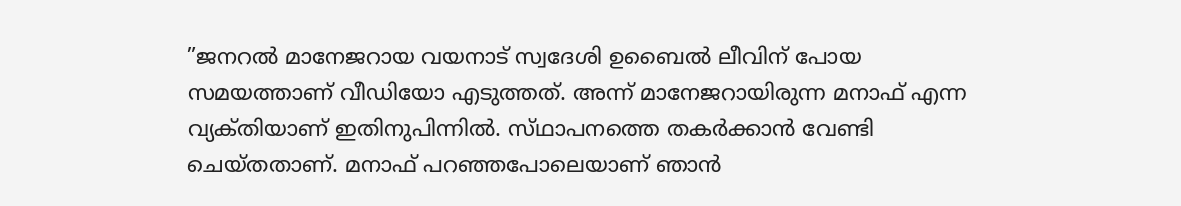”ജനറൽ മാനേജറായ വയനാട് സ്വദേശി ഉബൈൽ ലീവിന് പോയ സമയത്താണ് വീഡിയോ എടുത്തത്. അന്ന് മാനേജറായിരുന്ന മനാഫ് എന്ന വ്യക്‌തിയാണ് ഇതിനുപിന്നിൽ. സ്‌ഥാപനത്തെ തകർക്കാൻ വേണ്ടി ചെയ്‌തതാണ്‌. മനാഫ് പറഞ്ഞപോലെയാണ് ഞാൻ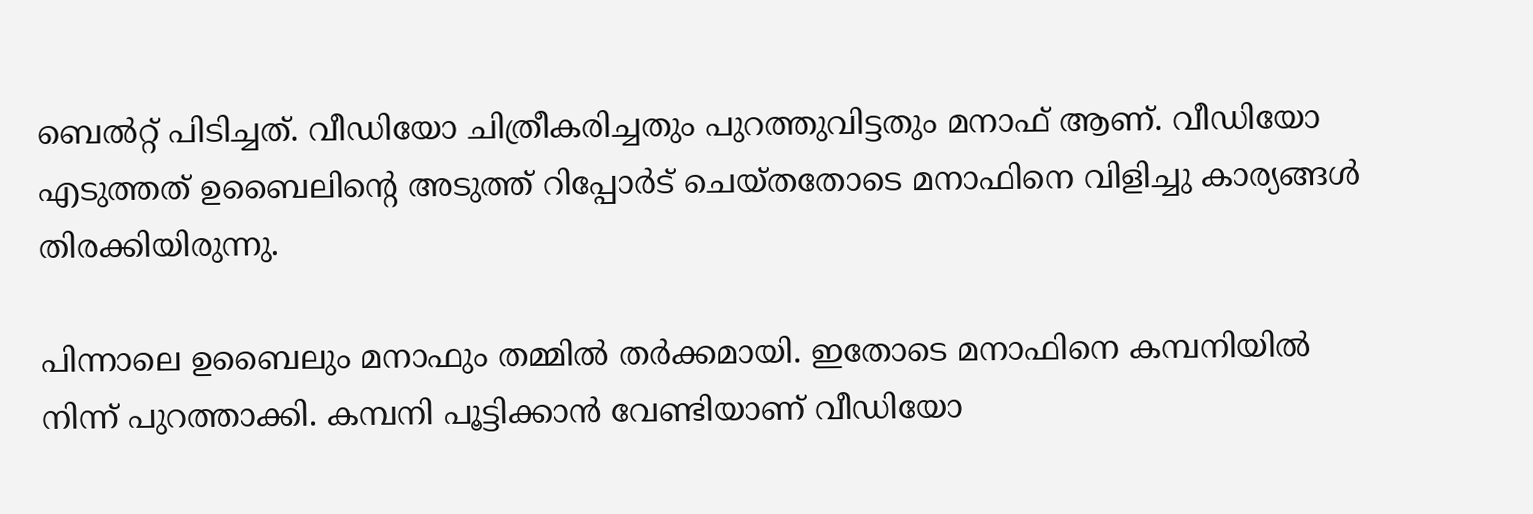ബെൽറ്റ് പിടിച്ചത്. വീഡിയോ ചിത്രീകരിച്ചതും പുറത്തുവിട്ടതും മനാഫ് ആണ്. വീഡിയോ എടുത്തത് ഉബൈലിന്റെ അടുത്ത് റിപ്പോർട് ചെയ്‌തതോടെ മനാഫിനെ വിളിച്ചു കാര്യങ്ങൾ തിരക്കിയിരുന്നു.

പിന്നാലെ ഉബൈലും മനാഫും തമ്മിൽ തർക്കമായി. ഇതോടെ മനാഫിനെ കമ്പനിയിൽ നിന്ന് പുറത്താക്കി. കമ്പനി പൂട്ടിക്കാൻ വേണ്ടിയാണ് വീഡിയോ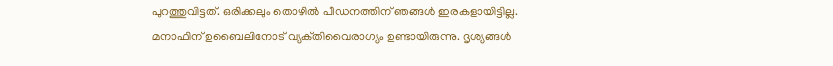പുറത്തുവിട്ടത്. ഒരിക്കലും തൊഴിൽ പീഡനത്തിന് ഞങ്ങൾ ഇരകളായിട്ടില്ല. മനാഫിന് ഉബൈലിനോട് വ്യക്‌തിവൈരാഗ്യം ഉണ്ടായിരുന്നു. ദൃശ്യങ്ങൾ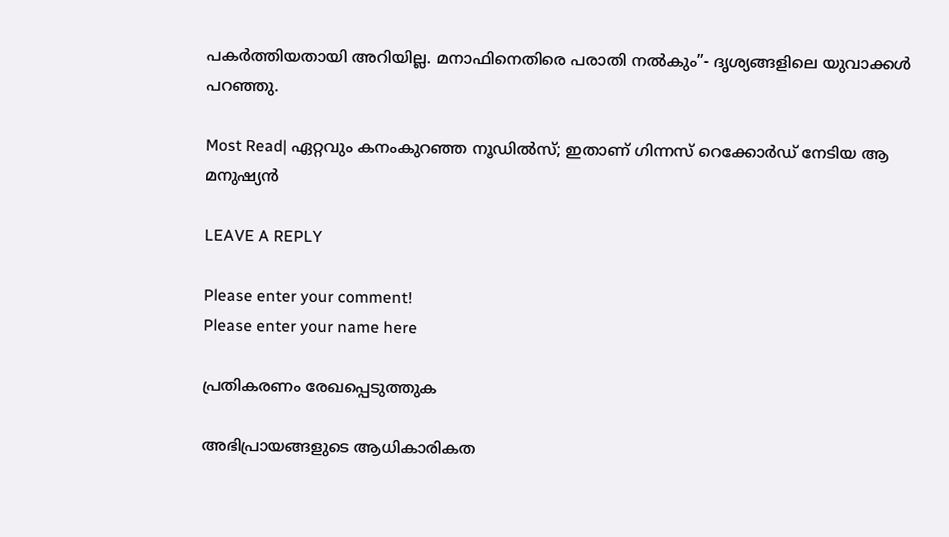പകർത്തിയതായി അറിയില്ല. മനാഫിനെതിരെ പരാതി നൽകും”- ദൃശ്യങ്ങളിലെ യുവാക്കൾ പറഞ്ഞു.

Most Read| ഏറ്റവും കനംകുറഞ്ഞ നൂഡിൽസ്; ഇതാണ് ഗിന്നസ് റെക്കോർഡ് നേടിയ ആ മനുഷ്യൻ

LEAVE A REPLY

Please enter your comment!
Please enter your name here

പ്രതികരണം രേഖപ്പെടുത്തുക

അഭിപ്രായങ്ങളുടെ ആധികാരികത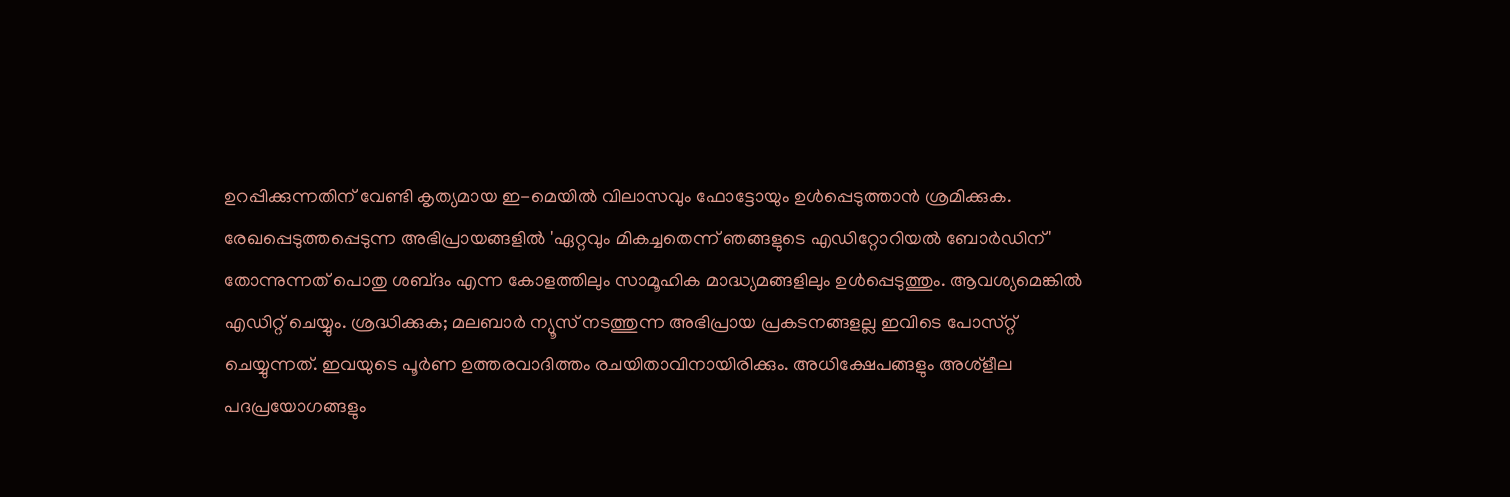ഉറപ്പിക്കുന്നതിന് വേണ്ടി കൃത്യമായ ഇ-മെയിൽ വിലാസവും ഫോട്ടോയും ഉൾപ്പെടുത്താൻ ശ്രമിക്കുക. രേഖപ്പെടുത്തപ്പെടുന്ന അഭിപ്രായങ്ങളിൽ 'ഏറ്റവും മികച്ചതെന്ന് ഞങ്ങളുടെ എഡിറ്റോറിയൽ ബോർഡിന്' തോന്നുന്നത് പൊതു ശബ്‌ദം എന്ന കോളത്തിലും സാമൂഹിക മാദ്ധ്യമങ്ങളിലും ഉൾപ്പെടുത്തും. ആവശ്യമെങ്കിൽ എഡിറ്റ് ചെയ്യും. ശ്രദ്ധിക്കുക; മലബാർ ന്യൂസ് നടത്തുന്ന അഭിപ്രായ പ്രകടനങ്ങളല്ല ഇവിടെ പോസ്‌റ്റ് ചെയ്യുന്നത്. ഇവയുടെ പൂർണ ഉത്തരവാദിത്തം രചയിതാവിനായിരിക്കും. അധിക്ഷേപങ്ങളും അശ്‌ളീല പദപ്രയോഗങ്ങളും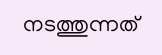നടത്തുന്നത്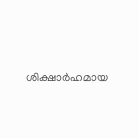ശിക്ഷാർഹമായ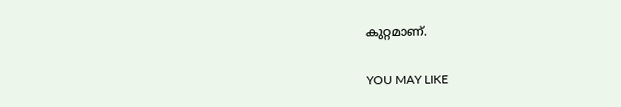കുറ്റമാണ്.

YOU MAY LIKE